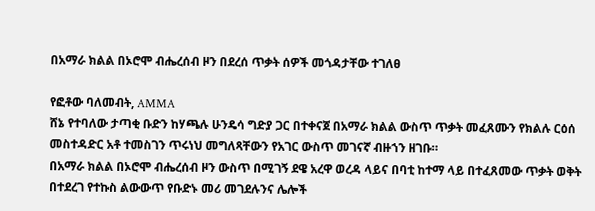በአማራ ክልል በኦሮሞ ብሔረሰብ ዞን በደረሰ ጥቃት ሰዎች መጎዳታቸው ተገለፀ

የፎቶው ባለመብት, AMMA
ሸኔ የተባለው ታጣቂ ቡድን ከሃጫሉ ሁንዴሳ ግድያ ጋር በተቀናጀ በአማራ ክልል ውስጥ ጥቃት መፈጸሙን የክልሉ ርዕሰ መስተዳድር አቶ ተመስገን ጥሩነህ መግለጻቸውን የአገር ውስጥ መገናኛ ብዙኀን ዘገቡ።
በአማራ ክልል በኦሮሞ ብሔረሰብ ዞን ውስጥ በሚገኝ ደዌ አረዋ ወረዳ ላይና በባቲ ከተማ ላይ በተፈጸመው ጥቃት ወቅት በተደረገ የተኩስ ልውውጥ የቡድኑ መሪ መገደሉንና ሌሎች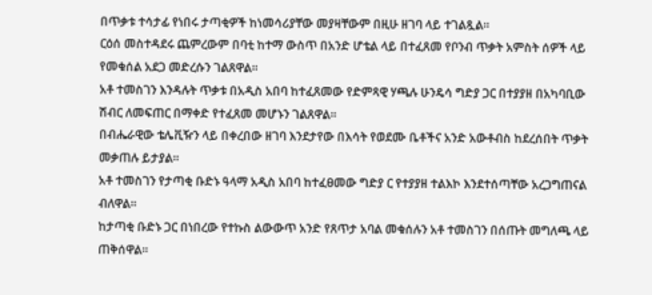በጥቃቱ ተሳታፊ የነበሩ ታጣቂዎች ከነመሳሪያቸው መያዛቸውም በዚሁ ዘገባ ላይ ተገልጿል።
ርዕሰ መስተዳደሩ ጨምረውም በባቲ ከተማ ውስጥ በአንድ ሆቴል ላይ በተፈጸመ የቦንብ ጥቃት አምስት ሰዎች ላይ የመቁሰል አደጋ መድረሱን ገልጸዋል።
አቶ ተመስገን እንዳሉት ጥቃቱ በአዲስ አበባ ከተፈጸመው የድምጻዊ ሃጫሉ ሁንዴሳ ግድያ ጋር በተያያዘ በአካባቢው ሽብር ለመፍጠር በማቀድ የተፈጸመ መሆኑን ገልጸዋል።
በብሔራዊው ቴሌቪዥን ላይ በቀረበው ዘገባ እንደታየው በእሳት የወደሙ ቤቶችና አንድ አውቶብስ ከደረሰበት ጥቃት መቃጠሉ ይታያል።
አቶ ተመስገን የታጣቂ ቡድኑ ዓላማ አዲስ አበባ ከተፈፀመው ግድያ ር የተያያዘ ተልእኮ እንደተሰጣቸው አረጋግጠናል ብለዋል።
ከታጣቂ ቡድኑ ጋር በነበረው የተኩስ ልውውጥ አንድ የጸጥታ አባል መቁሰሉን አቶ ተመስገን በሰጡት መግለጫ ላይ ጠቅሰዋል።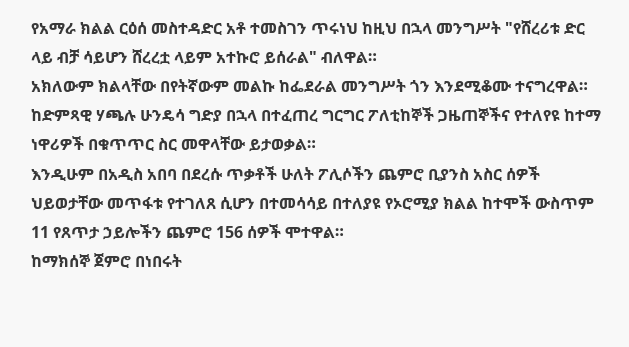የአማራ ክልል ርዕሰ መስተዳድር አቶ ተመስገን ጥሩነህ ከዚህ በኋላ መንግሥት "የሸረሪቱ ድር ላይ ብቻ ሳይሆን ሸረረቷ ላይም አተኩሮ ይሰራል" ብለዋል።
አክለውም ክልላቸው በየትኛውም መልኩ ከፌደራል መንግሥት ጎን እንደሚቆሙ ተናግረዋል።
ከድምጻዊ ሃጫሉ ሁንዴሳ ግድያ በኋላ በተፈጠረ ግርግር ፖለቲከኞች ጋዜጠኞችና የተለየዩ ከተማ ነዋሪዎች በቁጥጥር ስር መዋላቸው ይታወቃል።
እንዲሁም በአዲስ አበባ በደረሱ ጥቃቶች ሁለት ፖሊሶችን ጨምሮ ቢያንስ አስር ሰዎች ህይወታቸው መጥፋቱ የተገለጸ ሲሆን በተመሳሳይ በተለያዩ የኦሮሚያ ክልል ከተሞች ውስጥም 11 የጸጥታ ኃይሎችን ጨምሮ 156 ሰዎች ሞተዋል።
ከማክሰኞ ጀምሮ በነበሩት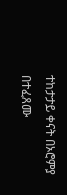ተከታታይ ቀናት በኦሮምያ በተፈጸሙ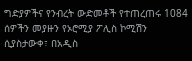ግድያዎችና የንብረት ውድመቶች የተጠረጠሩ 1084 ሰዎችን መያዙን የኦሮሚያ ፖሊስ ኮሚሽን ሲያስታውቀ፣ በአዲስ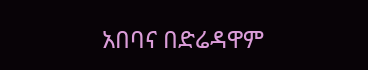አበባና በድሬዳዋም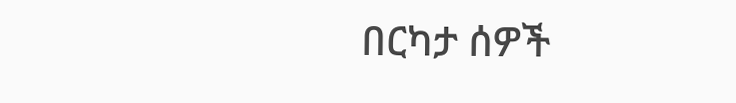በርካታ ሰዎች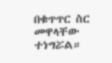በቁጥጥር ስር መዋላቸው ተነግሯል።